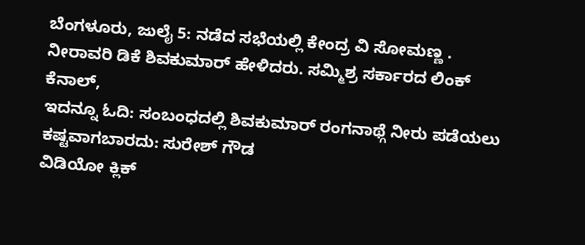ಬೆಂಗಳೂರು, ಜುಲೈ 5: ನಡೆದ ಸಭೆಯಲ್ಲಿ ಕೇಂದ್ರ ವಿ ಸೋಮಣ್ಣ . ನೀರಾವರಿ ಡಿಕೆ ಶಿವಕುಮಾರ್ ಹೇಳಿದರು. ಸಮ್ಮಿಶ್ರ ಸರ್ಕಾರದ ಲಿಂಕ್ ಕೆನಾಲ್,
ಇದನ್ನೂ ಓದಿ: ಸಂಬಂಧದಲ್ಲಿ ಶಿವಕುಮಾರ್ ರಂಗನಾಥ್ಗೆ ನೀರು ಪಡೆಯಲು ಕಷ್ಟವಾಗಬಾರದು: ಸುರೇಶ್ ಗೌಡ
ವಿಡಿಯೋ ಕ್ಲಿಕ್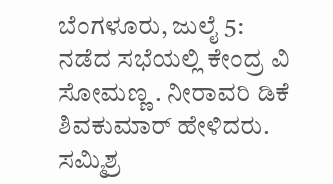ಬೆಂಗಳೂರು, ಜುಲೈ 5: ನಡೆದ ಸಭೆಯಲ್ಲಿ ಕೇಂದ್ರ ವಿ ಸೋಮಣ್ಣ . ನೀರಾವರಿ ಡಿಕೆ ಶಿವಕುಮಾರ್ ಹೇಳಿದರು. ಸಮ್ಮಿಶ್ರ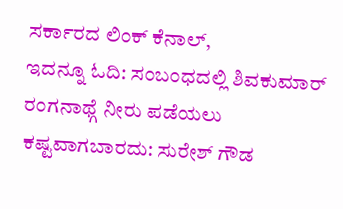ಸರ್ಕಾರದ ಲಿಂಕ್ ಕೆನಾಲ್,
ಇದನ್ನೂ ಓದಿ: ಸಂಬಂಧದಲ್ಲಿ ಶಿವಕುಮಾರ್ ರಂಗನಾಥ್ಗೆ ನೀರು ಪಡೆಯಲು ಕಷ್ಟವಾಗಬಾರದು: ಸುರೇಶ್ ಗೌಡ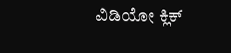ವಿಡಿಯೋ ಕ್ಲಿಕ್